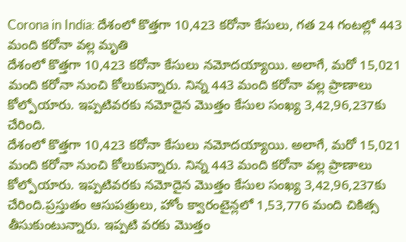Corona in India: దేశంలో కొత్తగా 10,423 కరోనా కేసులు, గత 24 గంటల్లో 443 మంది కరోనా వల్ల మృతి
దేశంలో కొత్తగా 10,423 కరోనా కేసులు నమోదయ్యాయి. అలాగే, మరో 15,021 మంది కరోనా నుంచి కోలుకున్నారు. నిన్న 443 మంది కరోనా వల్ల ప్రాణాలు కోల్పోయారు. ఇప్పటివరకు నమోదైన మొత్తం కేసుల సంఖ్య 3,42,96,237కు చేరింది.
దేశంలో కొత్తగా 10,423 కరోనా కేసులు నమోదయ్యాయి. అలాగే, మరో 15,021 మంది కరోనా నుంచి కోలుకున్నారు. నిన్న 443 మంది కరోనా వల్ల ప్రాణాలు కోల్పోయారు. ఇప్పటివరకు నమోదైన మొత్తం కేసుల సంఖ్య 3,42,96,237కు చేరింది.ప్రస్తుతం ఆసుపత్రులు, హోం క్వారంటైన్లలో 1,53,776 మంది చికిత్స తీసుకుంటున్నారు. ఇప్పటి వరకు మొత్తం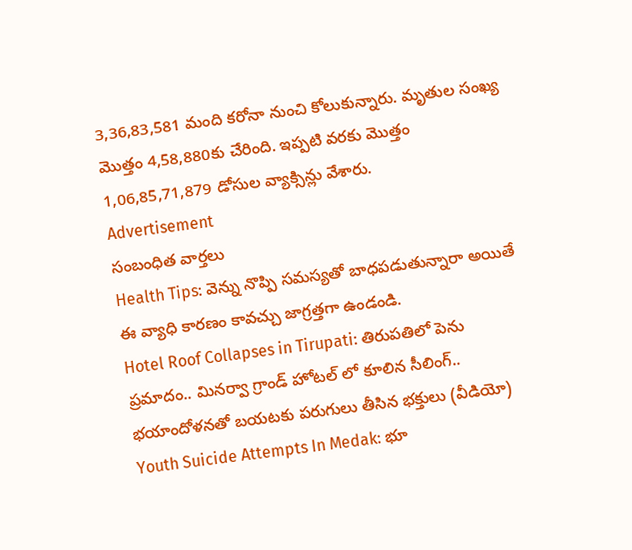3,36,83,581 మంది కరోనా నుంచి కోలుకున్నారు. మృతుల సంఖ్య మొత్తం 4,58,880కు చేరింది. ఇప్పటి వరకు మొత్తం 1,06,85,71,879 డోసుల వ్యాక్సిన్లు వేశారు.
Advertisement
సంబంధిత వార్తలు
Health Tips: వెన్ను నొప్పి సమస్యతో బాధపడుతున్నారా అయితే ఈ వ్యాధి కారణం కావచ్చు జాగ్రత్తగా ఉండండి.
Hotel Roof Collapses in Tirupati: తిరుపతిలో పెను ప్రమాదం.. మినర్వా గ్రాండ్ హోటల్ లో కూలిన సీలింగ్.. భయాందోళనతో బయటకు పరుగులు తీసిన భక్తులు (వీడియో)
Youth Suicide Attempts In Medak: భూ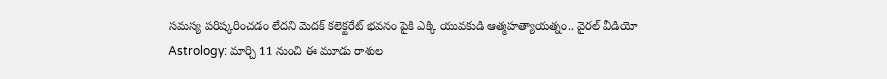సమస్య పరిష్కరించడం లేదని మెదక్ కలెక్టరేట్ భవనం పైకి ఎక్కి యువకుడి ఆత్మహత్యాయత్నం.. వైరల్ వీడియో
Astrology: మార్చి 11 నుంచి ఈ మూడు రాశుల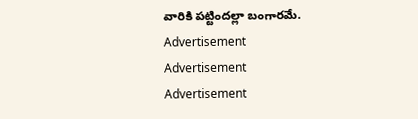వారికి పట్టిందల్లా బంగారమే.
Advertisement
Advertisement
Advertisement